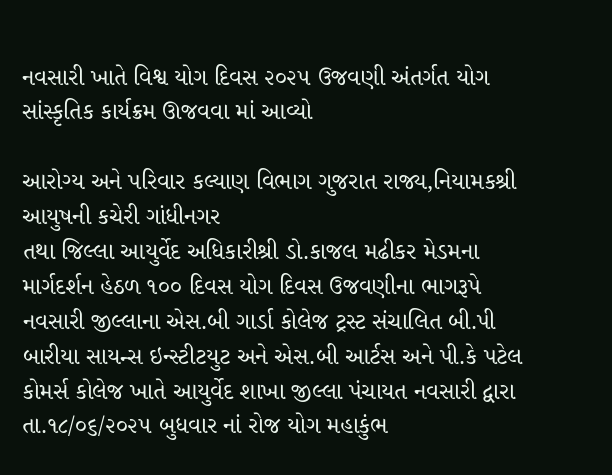નવસારી ખાતે વિશ્વ યોગ દિવસ ૨૦૨૫ ઉજવણી અંતર્ગત યોગ સાંસ્કૃતિક કાર્યક્રમ ઊજવવા માં આવ્યો

આરોગ્ય અને પરિવાર કલ્યાણ વિભાગ ગુજરાત રાજ્ય,નિયામકશ્રી આયુષની કચેરી ગાંધીનગર
તથા જિલ્લા આયુર્વેદ અધિકારીશ્રી ડો.કાજલ મઢીકર મેડમના માર્ગદર્શન હેઠળ ૧૦૦ દિવસ યોગ દિવસ ઉજવણીના ભાગરૂપે નવસારી જીલ્લાના એસ.બી ગાર્ડા કોલેજ ટ્રસ્ટ સંચાલિત બી.પી બારીયા સાયન્સ ઇન્સ્ટીટયુટ અને એસ.બી આર્ટસ અને પી.કે પટેલ કોમર્સ કોલેજ ખાતે આયુર્વેદ શાખા જીલ્લા પંચાયત નવસારી દ્વારા તા.૧૮/૦૬/૨૦૨૫ બુધવાર નાં રોજ યોગ મહાકુંભ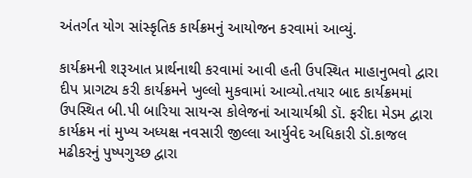અંતર્ગત યોગ સાંસ્કૃતિક કાર્યક્રમનું આયોજન કરવામાં આવ્યું.

કાર્યક્રમની શરૂઆત પ્રાર્થનાથી કરવામાં આવી હતી ઉપસ્થિત માહાનુભવો દ્વારા દીપ પ્રાગટ્ય કરી કાર્યક્રમને ખુલ્લો મુકવામાં આવ્યો.તયાર બાદ કાર્યક્રમમાં ઉપસ્થિત બી.પી બારિયા સાયન્સ કોલેજનાં આચાર્યશ્રી ડૉ. ફરીદા મેડમ દ્વારા કાર્યક્રમ નાં મુખ્ય અધ્યક્ષ નવસારી જીલ્લા આર્યુવેદ અધિકારી ડૉ.કાજલ મઢીકરનું પુષ્પગુચ્છ દ્વારા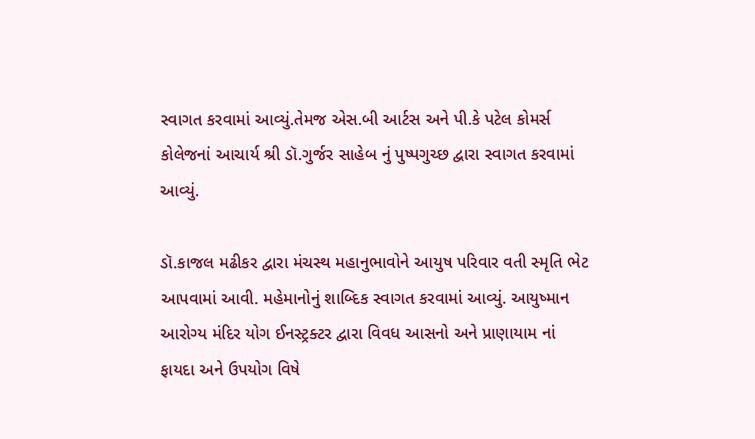સ્વાગત કરવામાં આવ્યું.તેમજ એસ.બી આર્ટસ અને પી.કે પટેલ કોમર્સ કોલેજનાં આચાર્ય શ્રી ડૉ.ગુર્જર સાહેબ નું પુષ્પગુચ્છ દ્વારા સ્વાગત કરવામાં આવ્યું.

ડૉ.કાજલ મઢીકર દ્વારા મંચસ્થ મહાનુભાવોને આયુષ પરિવાર વતી સ્મૃતિ ભેટ આપવામાં આવી. મહેમાનોનું શાબ્દિક સ્વાગત કરવામાં આવ્યું. આયુષ્માન આરોગ્ય મંદિર યોગ ઈનસ્ટ્રક્ટર દ્વારા વિવધ આસનો અને પ્રાણાયામ નાં ફાયદા અને ઉપયોગ વિષે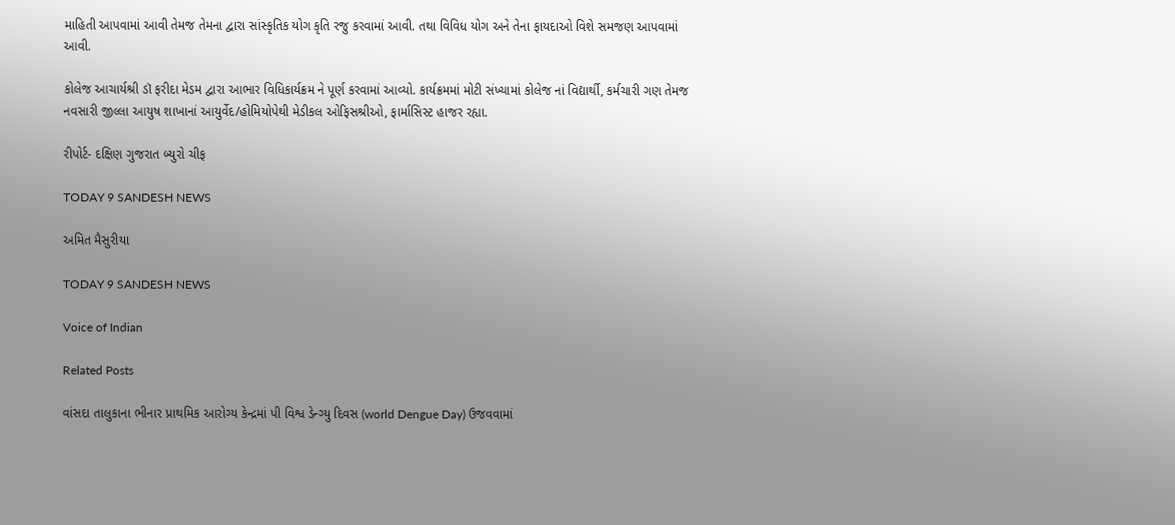માહિતી આપવામાં આવી તેમજ તેમના દ્વારા સાંસ્કૃતિક યોગ કૃતિ રજુ કરવામાં આવી. તથા વિવિધ યોગ અને તેના ફાયદાઓ વિશે સમજણ આપવામાં આવી.

કોલેજ આચાર્યશ્રી ડૉ ફરીદા મેડમ દ્વારા આભાર વિધિકાર્યક્રમ ને પૂર્ણ કરવામાં આવ્યો. કાર્યક્રમમાં મોટી સંખ્યામાં કોલેજ નાં વિદ્યાર્થી, કર્મચારી ગણ તેમજ નવસારી જીલ્લા આયુષ શાખાનાં આયુર્વેદ/હોમિયોપેથી મેડીકલ ઓફિસશ્રીઓ, ફાર્માસિસ્ટ હાજર રહ્યા.

રીપોર્ટ- દક્ષિણ ગુજરાત બ્યુરો ચીફ

TODAY 9 SANDESH NEWS

અમિત મૈસુરીયા

TODAY 9 SANDESH NEWS

Voice of Indian

Related Posts

વાંસદા તાલુકાના ભીનાર પ્રાથમિક આરોગ્ય કેન્દ્રમાં પી વિશ્વ ડેન્ગ્યુ દિવસ (world Dengue Day) ઉજવવામાં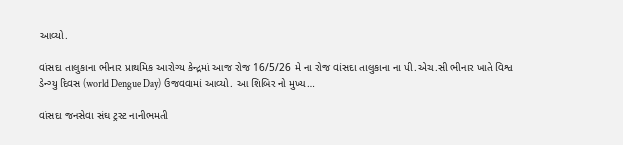આવ્યો.

વાંસદા તાલુકાના ભીનાર પ્રાથમિક આરોગ્ય કેન્દ્રમાં આજ રોજ 16/5/26 મે‌ ના રોજ વાંસદા તાલુકાના ના પી.એચ.સી ભીનાર ખાતે વિશ્વ ડેન્ગ્યુ દિવસ (world Dengue Day) ઉજવવામાં આવ્યો. આ શિબિર નો મુખ્ય…

વાંસદા જનસેવા સંઘ ટ્રસ્ટ નાનીભમતી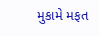મુકામે મફત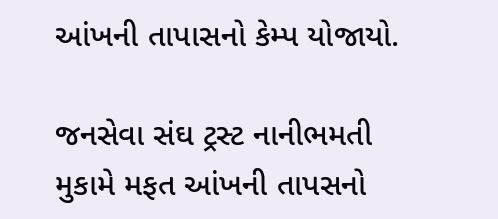આંખની તાપાસનો કેમ્પ યોજાયો.

જનસેવા સંઘ ટ્રસ્ટ નાનીભમતી મુકામે મફત આંખની તાપસનો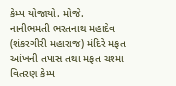કેમ્પ યોજાયો. મોજે. નાનીભમતી ભરતનાથ મહાદેવ (શંકરગીરી મહારાજ) મંદિરે મફત આંખની તપાસ તથા મફત ચશ્મા વિતરણ કેમ્પ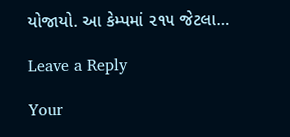યોજાયો. આ કેમ્પમાં ૨૧૫ જેટલા…

Leave a Reply

Your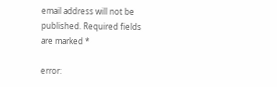email address will not be published. Required fields are marked *

error: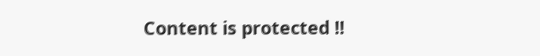Content is protected !!